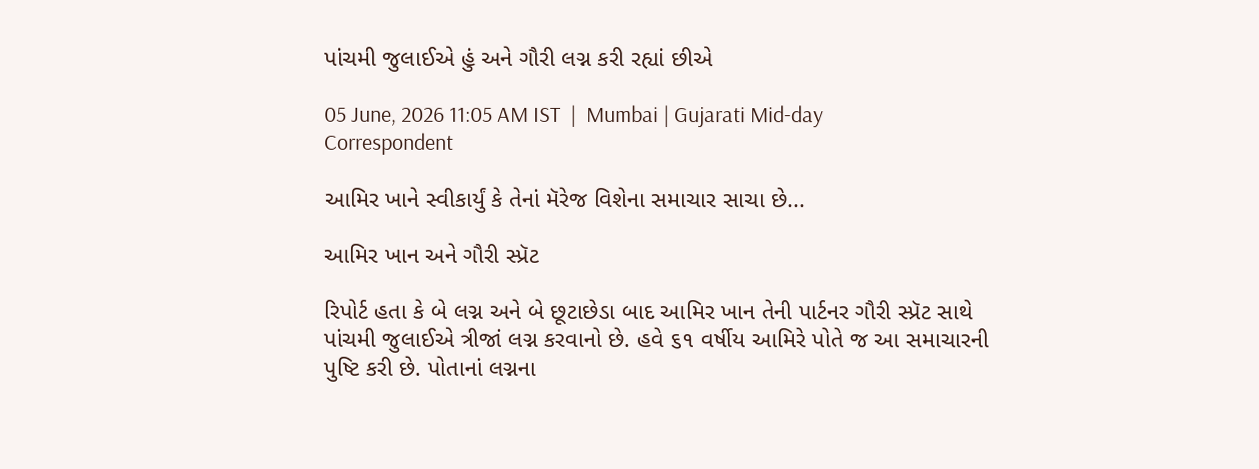પાંચમી જુલાઈએ હું અને ગૌરી લગ્ન કરી રહ્યાં છીએ

05 June, 2026 11:05 AM IST  |  Mumbai | Gujarati Mid-day Correspondent

આમિર ખાને સ્વીકાર્યું કે તેનાં મૅરેજ વિશેના સમાચાર સાચા છે...

આમિર ખાન અને ગૌરી સ્પ્રૅટ

રિપોર્ટ હતા કે બે લગ્ન અને બે છૂટાછેડા બાદ આમિર ખાન તેની પાર્ટનર ગૌરી સ્પ્રૅટ સાથે પાંચમી જુલાઈએ ત્રીજાં લગ્ન કરવાનો છે. હવે ૬૧ વર્ષીય આમિરે પોતે જ આ સમાચારની પુષ્ટિ કરી છે. પોતાનાં લગ્નના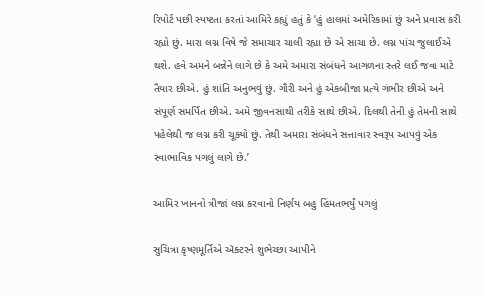રિપોર્ટ પછી સ્પષ્ટતા કરતાં આમિરે કહ્યું હતું કે ‘હું હાલમાં અમેરિકામાં છું અને પ્રવાસ કરી રહ્યો છું. મારા લગ્ન વિષે જે સમાચાર ચાલી રહ્યા છે એ સાચા છે. લગ્ન પાંચ જુલાઈએ થશે. હવે અમને બન્નેને લાગે છે કે અમે અમારા સંબંધને આગળના સ્તરે લઈ જવા માટે તૈયાર છીએ. હું શાંતિ અનુભવું છું. ગૌરી અને હું એકબીજા પ્રત્યે ગંભીર છીએ અને સંપૂર્ણ સમર્પિત છીએ. અમે જીવનસાથી તરીકે સાથે છીએ. દિલથી તેની હું તેમની સાથે પહેલેથી જ લગ્ન કરી ચૂક્યો છું. તેથી અમારા સંબંધને સત્તાવાર સ્વરૂપ આપવું એક સ્વાભાવિક પગલું લાગે છે.’

આમિર ખાનનો ત્રીજાં લગ્ન કરવાનો નિર્ણય બહુ હિંમતભર્યું પગલું

સુચિત્રા કૃષ્ણમૂર્તિએ ઍક્ટરને શુભેચ્છા આપીને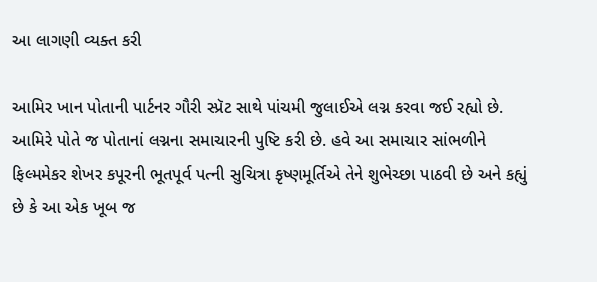આ લાગણી વ્યક્ત કરી

આમિર ખાન પોતાની પાર્ટનર ગૌરી સ્પ્રૅટ સાથે પાંચમી જુલાઈએ લગ્ન કરવા જઈ રહ્યો છે. આમિરે પોતે જ પોતાનાં લગ્નના સમાચારની પુષ્ટિ કરી છે. હવે આ સમાચાર સાંભળીને ફિલ્મમેકર શેખર કપૂરની ભૂતપૂર્વ પત્ની સુચિત્રા કૃષ્ણમૂર્તિએ તેને શુભેચ્છા પાઠવી છે અને કહ્યું છે કે આ એક ખૂબ જ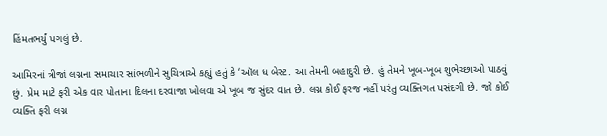હિંમતભર્યું પગલું છે.

આમિરનાં ત્રીજાં લગ્નના સમાચાર સાંભળીને સુચિત્રાએ કહ્યું હતું કે ‘ઑલ ધ બેસ્ટ. આ તેમની બહાદુરી છે. હું તેમને ખૂબ-ખૂબ શુભેચ્છાઓ પાઠવું છું. પ્રેમ માટે ફરી એક વાર પોતાના દિલના દરવાજા ખોલવા એ ખૂબ જ સુંદર વાત છે. લગ્ન કોઈ ફરજ નહીં પરંતુ વ્યક્તિગત પસંદગી છે. જો કોઈ વ્યક્તિ ફરી લગ્ન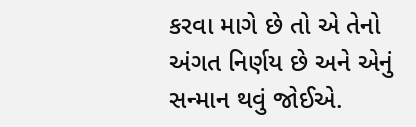કરવા માગે છે તો એ તેનો અંગત નિર્ણય છે અને એનું સન્માન થવું જોઈએ.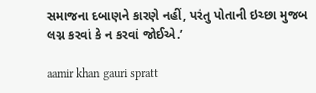સમાજના દબાણને કારણે નહીં, પરંતુ પોતાની ઇચ્છા મુજબ લગ્ન કરવાં કે ન કરવાં જોઈએ.’

aamir khan gauri spratt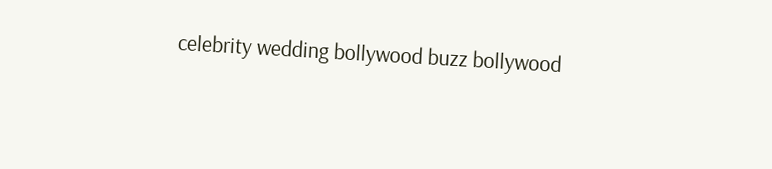celebrity wedding bollywood buzz bollywood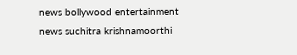news bollywood entertainment news suchitra krishnamoorthi